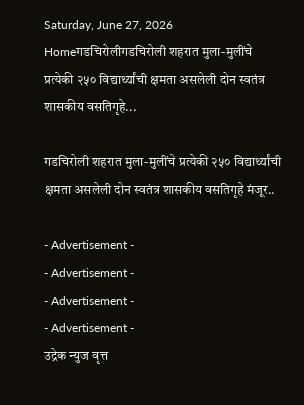Saturday, June 27, 2026
Homeगडचिरोलीगडचिरोली शहरात मुला-मुलींचे प्रत्येकी २५० विद्यार्थ्यांची क्षमता असलेली दोन स्वतंत्र शासकीय वसतिगृहे...

गडचिरोली शहरात मुला-मुलींचे प्रत्येकी २५० विद्यार्थ्यांची क्षमता असलेली दोन स्वतंत्र शासकीय वसतिगृहे मंजूर..

- Advertisement -
- Advertisement -
- Advertisement -
- Advertisement -
उद्रेक न्युज वृत्त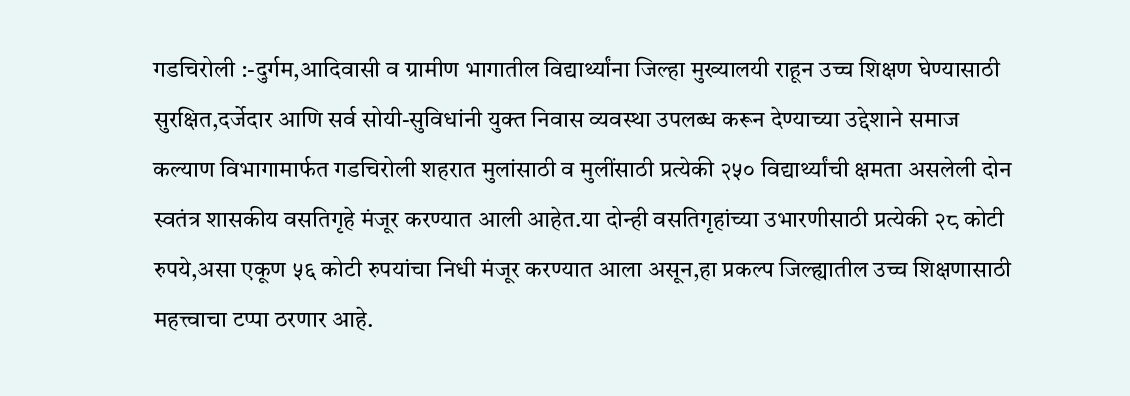गडचिरोली :-दुर्गम,आदिवासी व ग्रामीण भागातील विद्यार्थ्यांना जिल्हा मुख्यालयी राहून उच्च शिक्षण घेण्यासाठी सुरक्षित,दर्जेदार आणि सर्व सोयी-सुविधांनी युक्त निवास व्यवस्था उपलब्ध करून देण्याच्या उद्देशाने समाज कल्याण विभागामार्फत गडचिरोली शहरात मुलांसाठी व मुलींसाठी प्रत्येकी २५० विद्यार्थ्यांची क्षमता असलेली दोन स्वतंत्र शासकीय वसतिगृहे मंजूर करण्यात आली आहेत.या दोन्ही वसतिगृहांच्या उभारणीसाठी प्रत्येकी २८ कोटी रुपये,असा एकूण ५६ कोटी रुपयांचा निधी मंजूर करण्यात आला असून,हा प्रकल्प जिल्ह्यातील उच्च शिक्षणासाठी महत्त्वाचा टप्पा ठरणार आहे.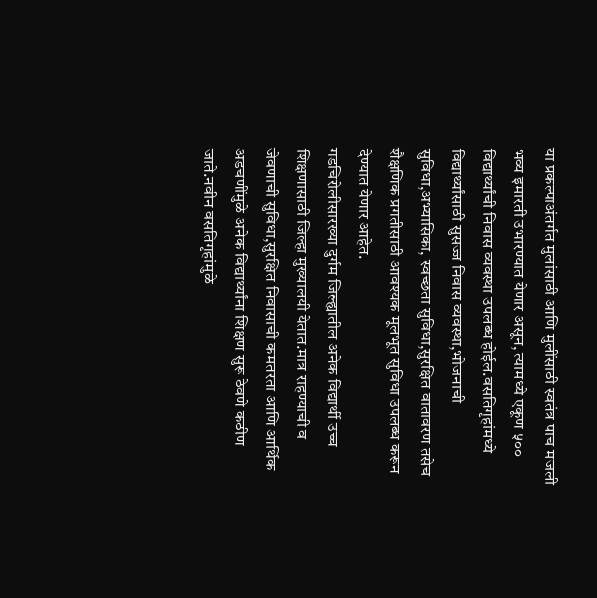या प्रकल्पाअंतर्गत मुलांसाठी आणि मुलींसाठी स्वतंत्र पाच मजली भव्य इमारती उभारण्यात येणार असून, त्यामध्ये एकूण ५०० विद्यार्थ्यांची निवास व्यवस्था उपलब्ध होईल.वसतिगृहांमध्ये विद्यार्थ्यांसाठी सुसज्ज निवास व्यवस्था,भोजनाची सुविधा,अभ्यासिका, स्वच्छता सुविधा,सुरक्षित वातावरण तसेच शैक्षणिक प्रगतीसाठी आवश्यक मूलभूत सुविधा उपलब्ध करून देण्यात येणार आहेत.
गडचिरोलीसारख्या दुर्गम जिल्ह्यातील अनेक विद्यार्थी उच्च शिक्षणासाठी जिल्हा मुख्यालयी येतात.मात्र राहण्याची व जेवणाची सुविधा,सुरक्षित निवासाची कमतरता आणि आर्थिक अडचणींमुळे अनेक विद्यार्थ्यांना शिक्षण सुरू ठेवणे कठीण जाते.नवीन वसतिगृहांमुळे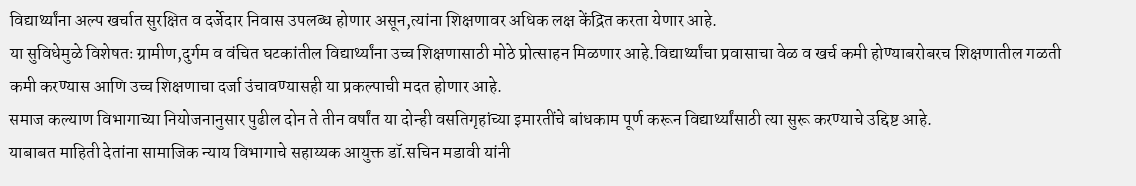विद्यार्थ्यांना अल्प खर्चात सुरक्षित व दर्जेदार निवास उपलब्ध होणार असून,त्यांना शिक्षणावर अधिक लक्ष केंद्रित करता येणार आहे.
या सुविधेमुळे विशेषतः ग्रामीण,दुर्गम व वंचित घटकांतील विद्यार्थ्यांना उच्च शिक्षणासाठी मोठे प्रोत्साहन मिळणार आहे.विद्यार्थ्यांचा प्रवासाचा वेळ व खर्च कमी होण्याबरोबरच शिक्षणातील गळती कमी करण्यास आणि उच्च शिक्षणाचा दर्जा उंचावण्यासही या प्रकल्पाची मदत होणार आहे.
समाज कल्याण विभागाच्या नियोजनानुसार पुढील दोन ते तीन वर्षांत या दोन्ही वसतिगृहांच्या इमारतींचे बांधकाम पूर्ण करून विद्यार्थ्यांसाठी त्या सुरू करण्याचे उद्दिष्ट आहे.
याबाबत माहिती देतांना सामाजिक न्याय विभागाचे सहाय्यक आयुक्त डॉ.सचिन मडावी यांनी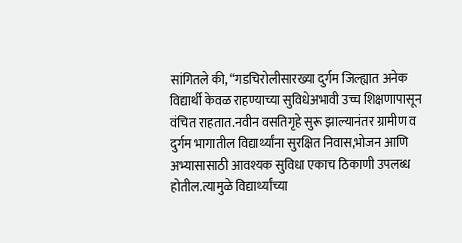सांगितले की, “गडचिरोलीसारख्या दुर्गम जिल्ह्यात अनेक विद्यार्थी केवळ राहण्याच्या सुविधेअभावी उच्च शिक्षणापासून वंचित राहतात.नवीन वसतिगृहे सुरू झाल्यानंतर ग्रामीण व दुर्गम भागातील विद्यार्थ्यांना सुरक्षित निवास,भोजन आणि अभ्यासासाठी आवश्यक सुविधा एकाच ठिकाणी उपलब्ध होतील.त्यामुळे विद्यार्थ्यांच्या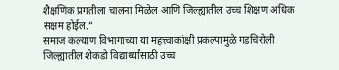शैक्षणिक प्रगतीला चालना मिळेल आणि जिल्ह्यातील उच्च शिक्षण अधिक सक्षम होईल.”
समाज कल्याण विभागाच्या या महत्त्वाकांक्षी प्रकल्पामुळे गडचिरोली जिल्ह्यातील शेकडो विद्यार्थ्यांसाठी उच्च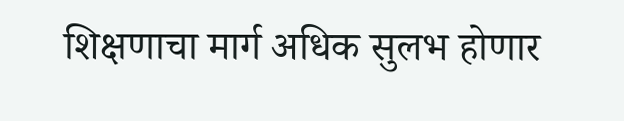शिक्षणाचा मार्ग अधिक सुलभ होणार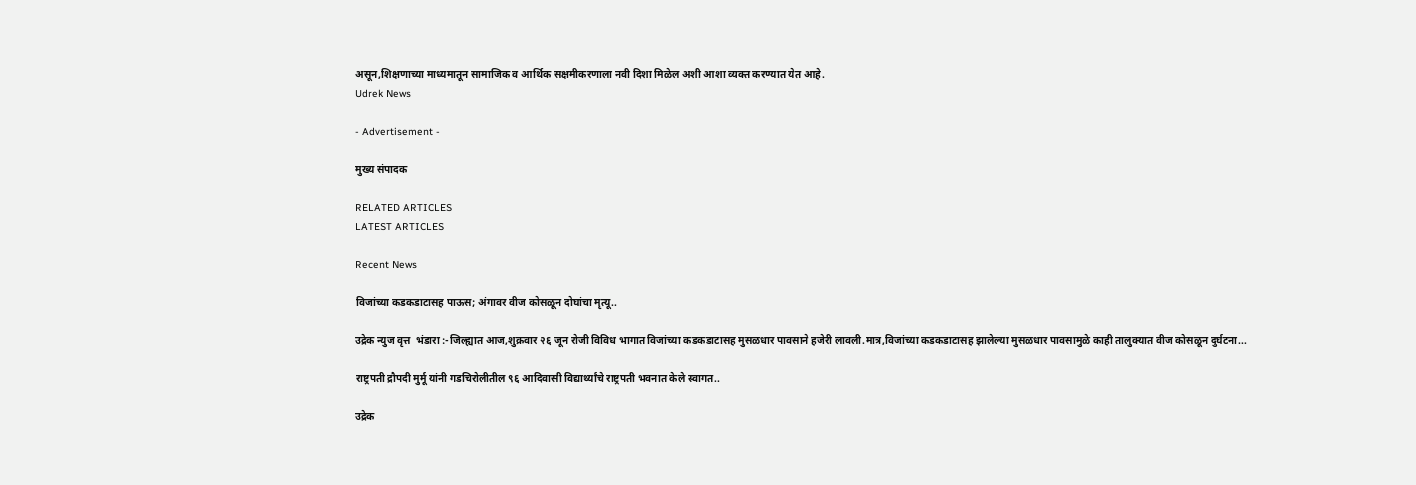असून,शिक्षणाच्या माध्यमातून सामाजिक व आर्थिक सक्षमीकरणाला नवी दिशा मिळेल अशी आशा व्यक्त करण्यात येत आहे.
Udrek News

- Advertisement -

मुख्य संपादक

RELATED ARTICLES
LATEST ARTICLES

Recent News

विजांच्या कडकडाटासह पाऊस; अंगावर वीज कोसळून दोघांचा मृत्यू..

उद्रेक न्युज वृत्त  भंडारा :-जिल्ह्यात आज,शुक्रवार २६ जून रोजी विविध भागात विजांच्या कडकडाटासह मुसळधार पावसाने हजेरी लावली.मात्र,विजांच्या कडकडाटासह झालेल्या मुसळधार पावसामुळे काही तालुक्यात वीज कोसळून दुर्घटना...

राष्ट्रपती द्रौपदी मुर्मू यांनी गडचिरोलीतील ९६ आदिवासी विद्यार्थ्यांचे राष्ट्रपती भवनात केले स्वागत..

उद्रेक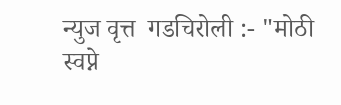न्युज वृत्त  गडचिरोली :- "मोठी स्वप्ने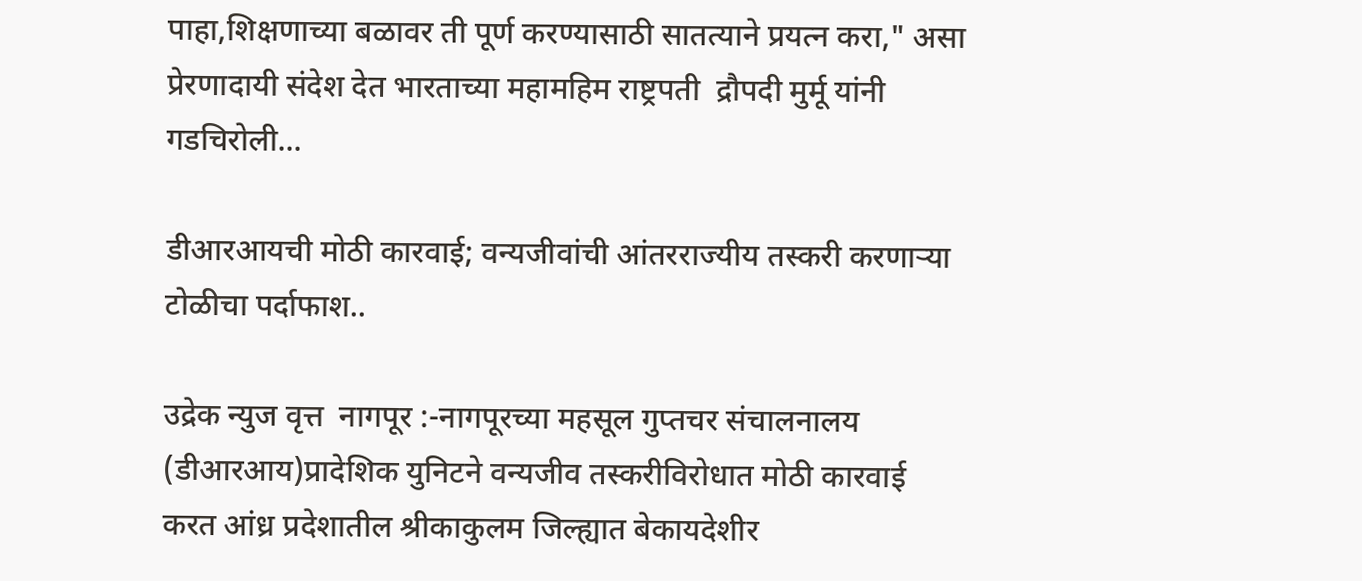पाहा,शिक्षणाच्या बळावर ती पूर्ण करण्यासाठी सातत्याने प्रयत्न करा," असा प्रेरणादायी संदेश देत भारताच्या महामहिम राष्ट्रपती  द्रौपदी मुर्मू यांनी गडचिरोली...

डीआरआयची मोठी कारवाई; वन्यजीवांची आंतरराज्यीय तस्करी करणाऱ्या टोळीचा पर्दाफाश..

उद्रेक न्युज वृत्त  नागपूर :-नागपूरच्या महसूल गुप्तचर संचालनालय (डीआरआय)प्रादेशिक युनिटने वन्यजीव तस्करीविरोधात मोठी कारवाई करत आंध्र प्रदेशातील श्रीकाकुलम जिल्ह्यात बेकायदेशीर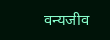वन्यजीव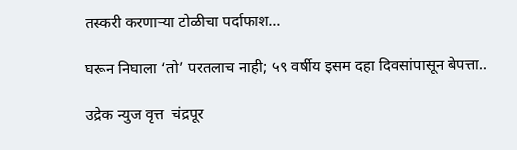तस्करी करणाऱ्या टोळीचा पर्दाफाश...

घरून निघाला ‘तो’ परतलाच नाही; ५९ वर्षीय इसम दहा दिवसांपासून बेपत्ता..

उद्रेक न्युज वृत्त  चंद्रपूर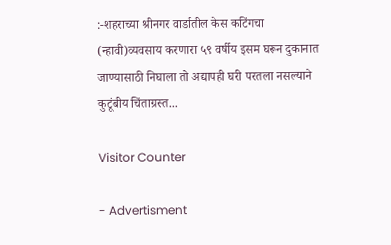:-शहराच्या श्रीनगर वार्डातील केस कटिंगचा (न्हावी)व्यवसाय करणारा ५९ वर्षीय इसम घरून दुकानात जाण्यासाठी निघाला तो अद्यापही घरी परतला नसल्याने कुटूंबीय चिंताग्रस्त...

Visitor Counter

- Advertisment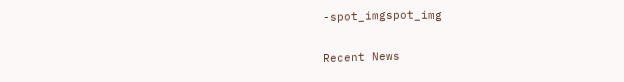-spot_imgspot_img

Recent News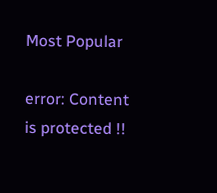Most Popular

error: Content is protected !!